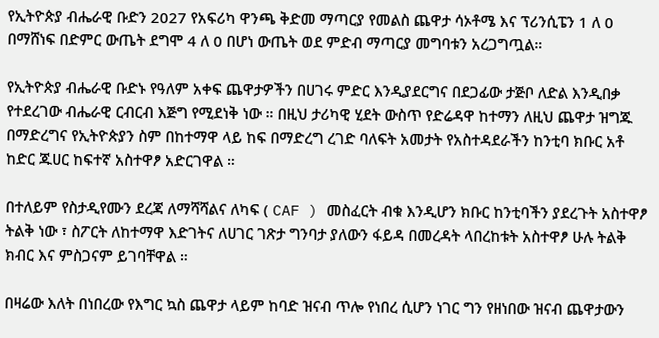የኢትዮጵያ ብሔራዊ ቡድን 2027 የአፍሪካ ዋንጫ ቅድመ ማጣርያ የመልስ ጨዋታ ሳኦቶሜ እና ፕሪንሲፔን 1 ለ 0 በማሸነፍ በድምር ውጤት ደግሞ 4 ለ 0 በሆነ ውጤት ወደ ምድብ ማጣርያ መግባቱን አረጋግጧል።

የኢትዮጵያ ብሔራዊ ቡድኑ የዓለም አቀፍ ጨዋታዎችን በሀገሩ ምድር እንዲያደርግና በደጋፊው ታጅቦ ለድል እንዲበቃ የተደረገው ብሔራዊ ርብርብ እጅግ የሚደነቅ ነው ። በዚህ ታሪካዊ ሂደት ውስጥ የድሬዳዋ ከተማን ለዚህ ጨዋታ ዝግጁ በማድረግና የኢትዮጵያን ስም በከተማዋ ላይ ከፍ በማድረግ ረገድ ባለፍት አመታት የአስተዳደራችን ከንቲባ ክቡር አቶ ከድር ጁሀር ከፍተኛ አስተዋፆ አድርገዋል ።

በተለይም የስታዲየሙን ደረጃ ለማሻሻልና ለካፍ ( CAF ) መስፈርት ብቁ እንዲሆን ክቡር ከንቲባችን ያደረጉት አስተዋፆ ትልቅ ነው ፣ ስፖርት ለከተማዋ እድገትና ለሀገር ገጽታ ግንባታ ያለውን ፋይዳ በመረዳት ላበረከቱት አስተዋፆ ሁሉ ትልቅ ክብር እና ምስጋናም ይገባቸዋል ።

በዛሬው እለት በነበረው የእግር ኳስ ጨዋታ ላይም ከባድ ዝናብ ጥሎ የነበረ ሲሆን ነገር ግን የዘነበው ዝናብ ጨዋታውን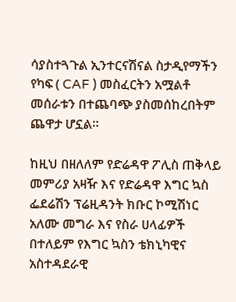ሳያስተጓጉል ኢንተርናሽናል ስታዲየማችን የካፍ ( CAF ) መስፈርትን አሟልቶ መሰራቱን በተጨባጭ ያስመሰከረበትም ጨዋታ ሆኗል።

ከዚህ በዘለለም የድሬዳዋ ፖሊስ ጠቅላይ መምሪያ አዛዥ እና የድሬዳዋ እግር ኳስ ፌደሬሽን ፕሬዚዳንት ክቡር ኮሚሽነር አለሙ መግራ እና የስራ ሀላፊዎች በተለይም የእግር ኳስን ቴክኒካዊና አስተዳደራዊ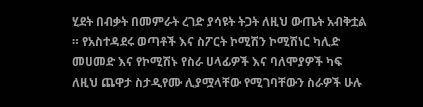ሂደት በብቃት በመምራት ረገድ ያሳዩት ትጋት ለዚህ ውጤት አብቅቷል ። የአስተዳደሩ ወጣቶች እና ስፖርት ኮሚሽን ኮሚሽነር ካሊድ መሀመድ እና የኮሚሽኑ የስራ ሀላፊዎች እና ባለሞያዎች ካፍ ለዚህ ጨዋታ ስታዲየሙ ሊያሟላቸው የሚገባቸውን ስራዎች ሁሉ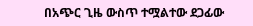በአጭር ጊዜ ውስጥ ተሟልተው ደጋፊው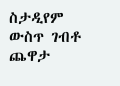ስታዲየም ውስጥ ገብቶ ጨዋታ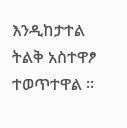እንዲከታተል ትልቅ አስተዋፆ ተወጥተዋል ።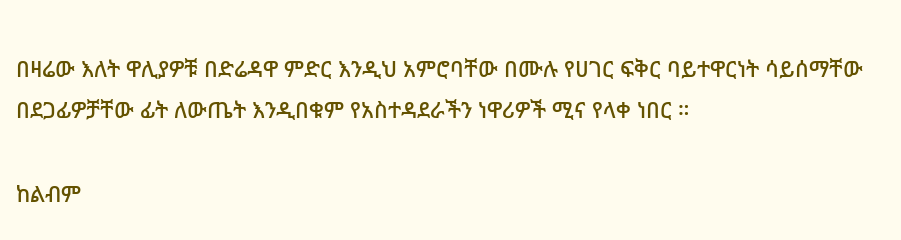በዛሬው እለት ዋሊያዎቹ በድሬዳዋ ምድር እንዲህ አምሮባቸው በሙሉ የሀገር ፍቅር ባይተዋርነት ሳይሰማቸው በደጋፊዎቻቸው ፊት ለውጤት እንዲበቁም የአስተዳደራችን ነዋሪዎች ሚና የላቀ ነበር ።

ከልብም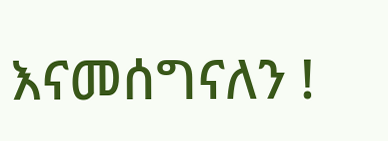እናመሰግናለን !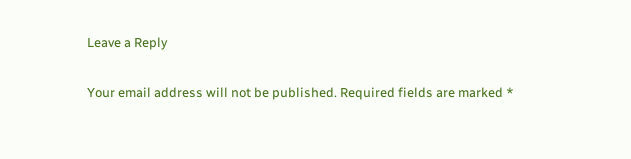Leave a Reply

Your email address will not be published. Required fields are marked *